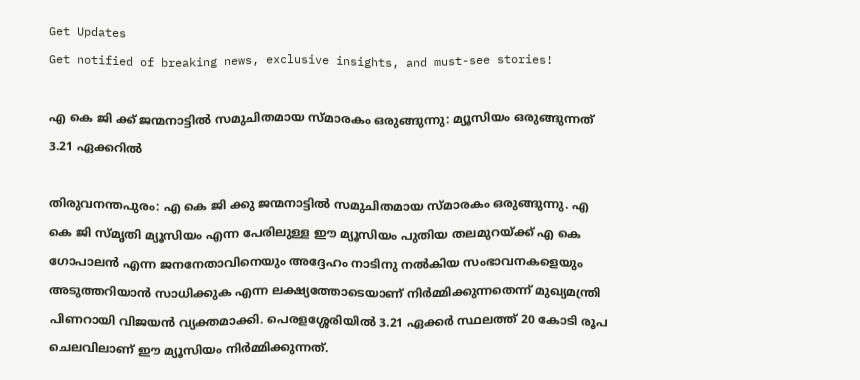Get Updates
Get notified of breaking news, exclusive insights, and must-see stories!

എ കെ ജി ക്ക് ജന്മനാട്ടിൽ സമുചിതമായ സ്മാരകം ഒരുങ്ങുന്നു: മ്യൂസിയം ഒരുങ്ങുന്നത് 3.21 ഏക്കറില്‍

തിരുവനന്തപുരം: എ കെ ജി ക്കു ജന്മനാട്ടിൽ സമുചിതമായ സ്മാരകം ഒരുങ്ങുന്നു. എ കെ ജി സ്മൃതി മ്യൂസിയം എന്ന പേരിലുള്ള ഈ മ്യൂസിയം പുതിയ തലമുറയ്ക്ക് എ കെ ഗോപാലൻ എന്ന ജനനേതാവിനെയും അദ്ദേഹം നാടിനു നൽകിയ സംഭാവനകളെയും അടുത്തറിയാൻ സാധിക്കുക എന്ന ലക്ഷ്യത്തോടെയാണ് നിർമ്മിക്കുന്നതെന്ന് മുഖ്യമന്ത്രി പിണറായി വിജയന്‍ വ്യക്തമാക്കി. പെരളശ്ശേരിയിൽ 3.21 ഏക്കർ സ്ഥലത്ത് 20 കോടി രൂപ ചെലവിലാണ് ഈ മ്യൂസിയം നിർമ്മിക്കുന്നത്.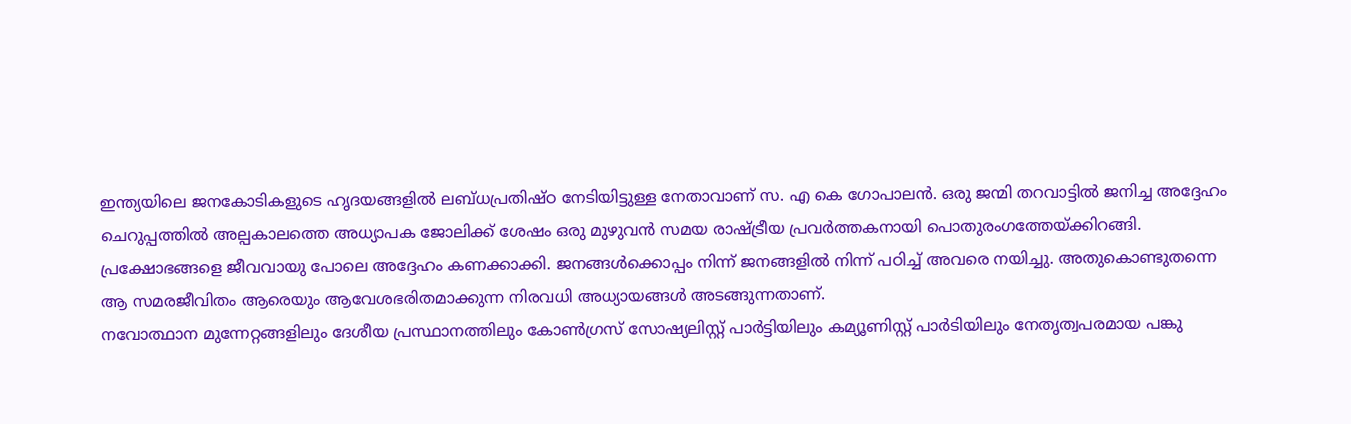ഇന്ത്യയിലെ ജനകോടികളുടെ ഹൃദയങ്ങളില്‍ ലബ്‌ധപ്രതിഷ്‌ഠ നേടിയിട്ടുള്ള നേതാവാണ് സ. എ കെ ഗോപാലൻ. ഒരു ജന്മി തറവാട്ടില്‍ ജനിച്ച അദ്ദേഹം ചെറുപ്പത്തിൽ അല്പകാലത്തെ അധ്യാപക ജോലിക്ക്‌ ശേഷം ഒരു മുഴുവന്‍ സമയ രാഷ്‌ട്രീയ പ്രവര്‍ത്തകനായി പൊതുരംഗത്തേയ്‌ക്കിറങ്ങി. പ്രക്ഷോഭങ്ങളെ ജീവവായു പോലെ അദ്ദേഹം കണക്കാക്കി. ജനങ്ങള്‍ക്കൊപ്പം നിന്ന്‌ ജനങ്ങളില്‍ നിന്ന്‌ പഠിച്ച്‌ അവരെ നയിച്ചു. അതുകൊണ്ടുതന്നെ ആ സമരജീവിതം ആരെയും ആവേശഭരിതമാക്കുന്ന നിരവധി അധ്യായങ്ങള്‍ അടങ്ങുന്നതാണ്.
നവോത്ഥാന മുന്നേറ്റങ്ങളിലും ദേശീയ പ്രസ്ഥാനത്തിലും കോണ്‍ഗ്രസ്‌ സോഷ്യലിസ്റ്റ്‌ പാര്‍ട്ടിയിലും കമ്യൂണിസ്റ്റ്‌ പാര്‍ടിയിലും നേതൃത്വപരമായ പങ്കു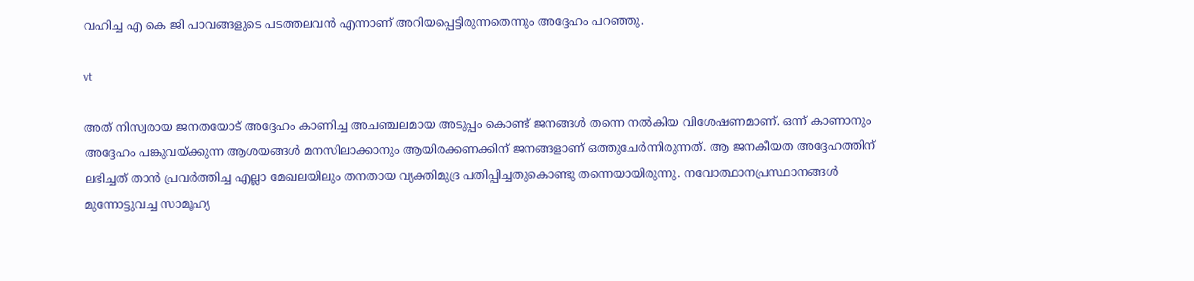വഹിച്ച എ കെ ജി പാവങ്ങളുടെ പടത്തലവൻ എന്നാണ് അറിയപ്പെട്ടിരുന്നതെന്നും അദ്ദേഹം പറഞ്ഞു.

vt

അത് നിസ്വരായ ജനതയോട് അദ്ദേഹം കാണിച്ച അചഞ്ചലമായ അടുപ്പം കൊണ്ട് ജനങ്ങൾ തന്നെ നൽകിയ വിശേഷണമാണ്. ഒന്ന് കാണാനും അദ്ദേഹം പങ്കുവയ്ക്കുന്ന ആശയങ്ങൾ മനസിലാക്കാനും ആയിരക്കണക്കിന് ജനങ്ങളാണ് ഒത്തുചേർന്നിരുന്നത്. ആ ജനകീയത അദ്ദേഹത്തിന് ലഭിച്ചത് താന്‍ പ്രവര്‍ത്തിച്ച എല്ലാ മേഖലയിലും തനതായ വ്യക്തിമുദ്ര പതിപ്പിച്ചതുകൊണ്ടു തന്നെയായിരുന്നു. നവോത്ഥാനപ്രസ്ഥാനങ്ങള്‍ മുന്നോട്ടുവച്ച സാമൂഹ്യ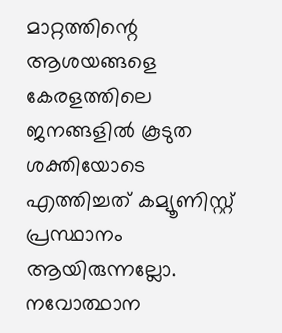മാറ്റത്തിന്റെ ആശയങ്ങളെ കേരളത്തിലെ ജനങ്ങളിൽ കൂടുത ശക്തിയോടെ എത്തിച്ചത് ‌കമ്യൂണിസ്റ്റ്‌ പ്രസ്ഥാനം ആയിരുന്നല്ലോ. നവോത്ഥാന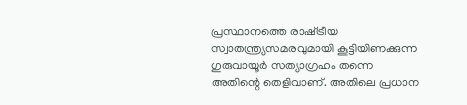പ്രസ്ഥാനത്തെ രാഷ്‌ട്രീയ സ്വാതന്ത്ര്യസമരവുമായി കൂട്ടിയിണക്കുന്ന ഗുരുവായൂര്‍ സത്യാഗ്രഹം തന്നെ അതിന്റെ തെളിവാണ്. അതിലെ പ്രധാന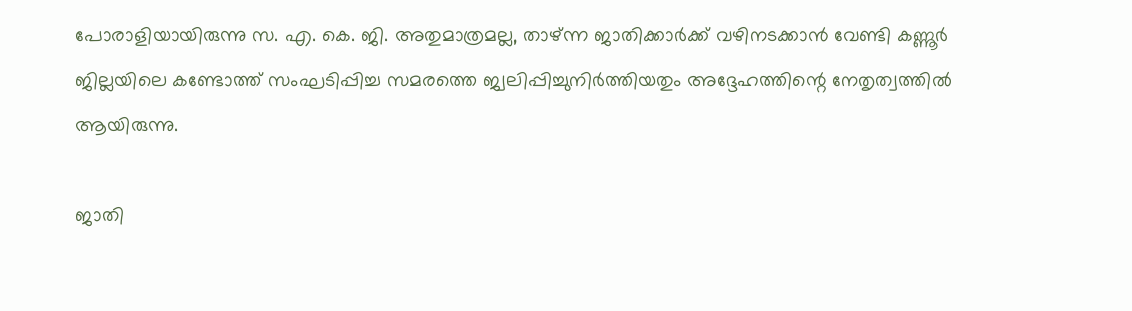പോരാളിയായിരുന്നു സ. എ. കെ. ജി. അതുമാത്രമല്ല, താഴ്ന്ന ജാതിക്കാർക്ക്‌ വഴിനടക്കാന്‍ വേണ്ടി കണ്ണൂര്‍ ജില്ലയിലെ കണ്ടോത്ത്‌ സംഘടിപ്പിച്ച സമരത്തെ ജ്വലിപ്പിച്ചുനിര്‍ത്തിയതും അദ്ദേഹത്തിന്റെ നേതൃത്വത്തിൽ ആയിരുന്നു.

ജാതി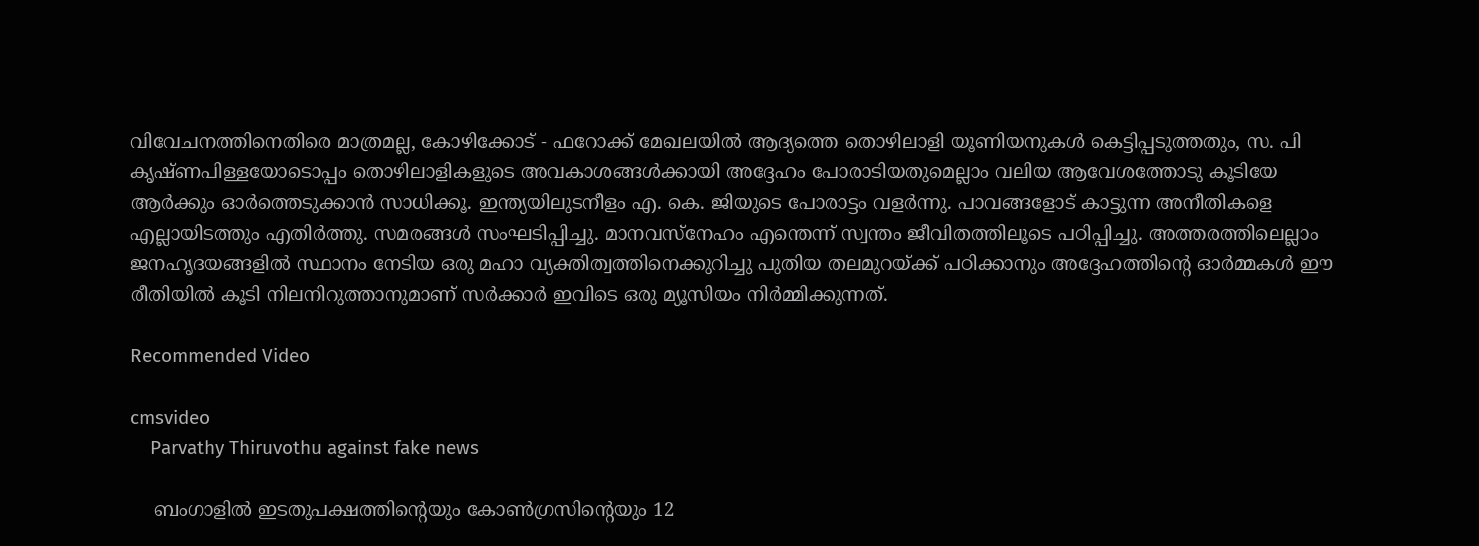വിവേചനത്തിനെതിരെ മാത്രമല്ല, കോഴിക്കോട്‌ - ഫറോക്ക്‌ മേഖലയില്‍ ആദ്യത്തെ തൊഴിലാളി യൂണിയനുകള്‍ കെട്ടിപ്പടുത്തതും, സ. പി കൃഷ്‌ണപിള്ളയോടൊപ്പം തൊഴിലാളികളുടെ അവകാശങ്ങൾക്കായി അദ്ദേഹം പോരാടിയതുമെല്ലാം വലിയ ആവേശത്തോടു കൂടിയേ ആർക്കും ഓർത്തെടുക്കാൻ സാധിക്കൂ. ഇന്ത്യയിലുടനീളം എ. കെ. ജിയുടെ പോരാട്ടം വളർന്നു. പാവങ്ങളോട് കാട്ടുന്ന അനീതികളെ എല്ലായിടത്തും എതിർത്തു. സമരങ്ങൾ സംഘടിപ്പിച്ചു. മാനവസ്നേഹം എന്തെന്ന് സ്വന്തം ജീവിതത്തിലൂടെ പഠിപ്പിച്ചു. അത്തരത്തിലെല്ലാം ജനഹൃദയങ്ങളിൽ സ്ഥാനം നേടിയ ഒരു മഹാ വ്യക്തിത്വത്തിനെക്കുറിച്ചു പുതിയ തലമുറയ്ക്ക് പഠിക്കാനും അദ്ദേഹത്തിന്റെ ഓർമ്മകൾ ഈ രീതിയിൽ കൂടി നിലനിറുത്താനുമാണ് സർക്കാർ ഇവിടെ ഒരു മ്യൂസിയം നിർമ്മിക്കുന്നത്.

Recommended Video

cmsvideo
    Parvathy Thiruvothu against fake news

    ബംഗാളിൽ ഇടതുപക്ഷത്തിന്റെയും കോൺഗ്രസിന്റെയും 12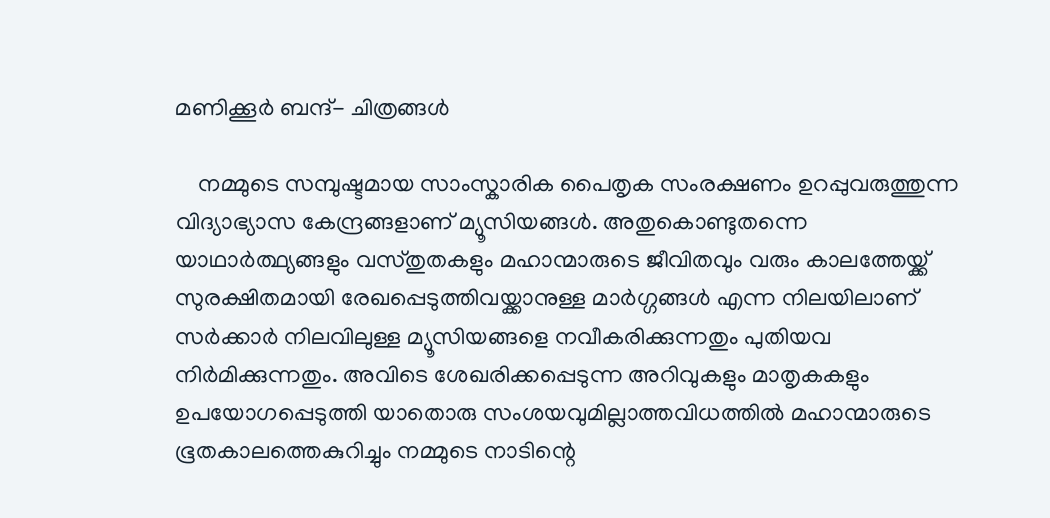മണിക്കൂർ ബന്ദ്- ചിത്രങ്ങൾ

    നമ്മുടെ സമ്പുഷ്ടമായ സാംസ്കാരിക പൈതൃക സംരക്ഷണം ഉറപ്പുവരുത്തുന്ന വിദ്യാഭ്യാസ കേന്ദ്രങ്ങളാണ് മ്യൂസിയങ്ങള്‍. അതുകൊണ്ടുതന്നെ യാഥാര്‍ത്ഥ്യങ്ങളും വസ്തുതകളും മഹാന്മാരുടെ ജീവിതവും വരും കാലത്തേയ്ക്ക് സുരക്ഷിതമായി രേഖപ്പെടുത്തിവയ്ക്കാനുള്ള മാര്‍ഗ്ഗങ്ങള്‍ എന്ന നിലയിലാണ് സർക്കാർ നിലവിലുള്ള മ്യൂസിയങ്ങളെ നവീകരിക്കുന്നതും പുതിയവ നിർമിക്കുന്നതും. അവിടെ ശേഖരിക്കപ്പെടുന്ന അറിവുകളും മാതൃകകളും ഉപയോഗപ്പെടുത്തി യാതൊരു സംശയവുമില്ലാത്തവിധത്തില്‍ മഹാന്മാരുടെ ഭൂതകാലത്തെകുറിച്ചും നമ്മുടെ നാടിന്റെ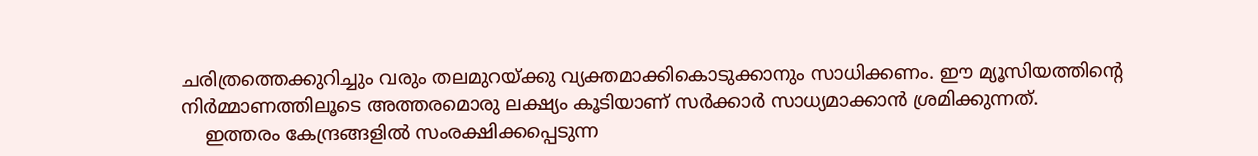ചരിത്രത്തെക്കുറിച്ചും വരും തലമുറയ്ക്കു വ്യക്തമാക്കികൊടുക്കാനും സാധിക്കണം. ഈ മ്യൂസിയത്തിന്റെ നിർമ്മാണത്തിലൂടെ അത്തരമൊരു ലക്ഷ്യം കൂടിയാണ് സർക്കാർ സാധ്യമാക്കാൻ ശ്രമിക്കുന്നത്.
    ഇത്തരം കേന്ദ്രങ്ങളിൽ സംരക്ഷിക്കപ്പെടുന്ന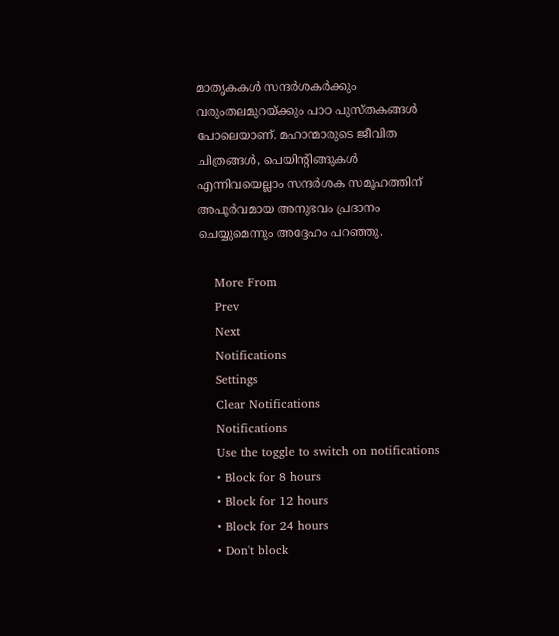മാതൃകകള്‍ സന്ദർശകർക്കും വരുംതലമുറയ്ക്കും പാഠ പുസ്തകങ്ങള്‍ പോലെയാണ്. മഹാന്മാരുടെ ജീവിത ചിത്രങ്ങൾ, പെയിന്റിങ്ങുകൾ എന്നിവയെല്ലാം സന്ദര്‍ശക സമൂഹത്തിന് അപൂർവമായ അനുഭവം പ്രദാനം ചെയ്യുമെന്നും അദ്ദേഹം പറഞ്ഞു.

    More From
    Prev
    Next
    Notifications
    Settings
    Clear Notifications
    Notifications
    Use the toggle to switch on notifications
    • Block for 8 hours
    • Block for 12 hours
    • Block for 24 hours
    • Don't block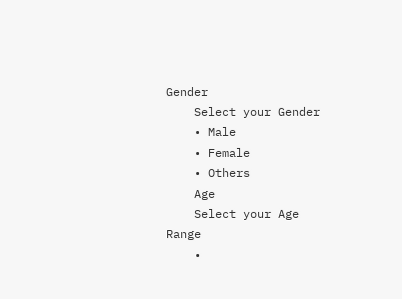Gender
    Select your Gender
    • Male
    • Female
    • Others
    Age
    Select your Age Range
    •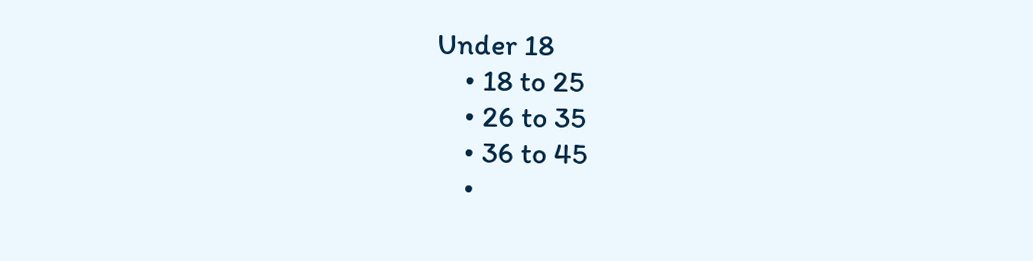Under 18
    • 18 to 25
    • 26 to 35
    • 36 to 45
    •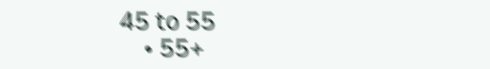45 to 55
    • 55+